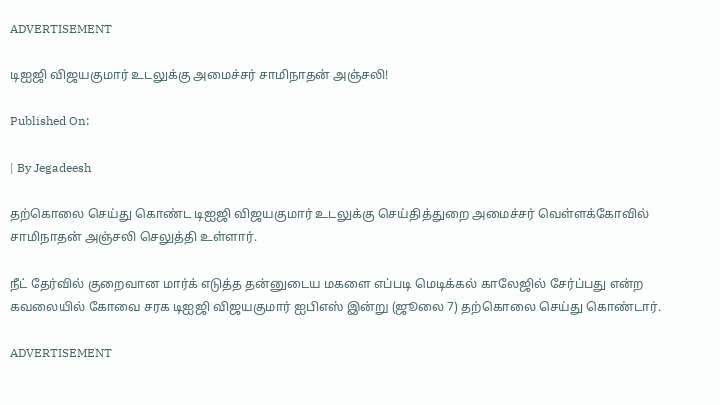ADVERTISEMENT

டிஐஜி விஜயகுமார் உடலுக்கு அமைச்சர் சாமிநாதன் அஞ்சலி!

Published On:

| By Jegadeesh

தற்கொலை செய்து கொண்ட டிஐஜி விஜயகுமார் உடலுக்கு செய்தித்துறை அமைச்சர் வெள்ளக்கோவில் சாமிநாதன் அஞ்சலி செலுத்தி உள்ளார்.

நீட் தேர்வில் குறைவான மார்க் எடுத்த தன்னுடைய மகளை எப்படி மெடிக்கல் காலேஜில் சேர்ப்பது என்ற கவலையில் கோவை சரக டிஐஜி விஜயகுமார் ஐபிஎஸ் இன்று (ஜூலை 7) தற்கொலை செய்து கொண்டார்.

ADVERTISEMENT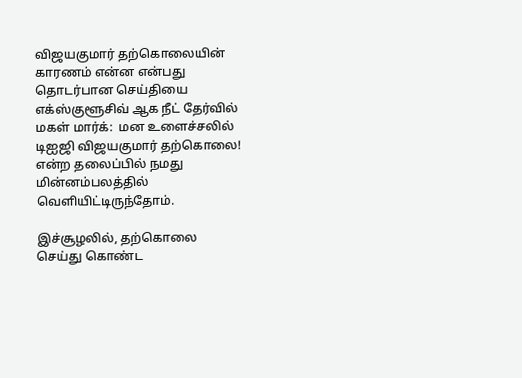விஜயகுமார் தற்கொலையின் காரணம் என்ன என்பது தொடர்பான செய்தியை எக்ஸ்குளூசிவ் ஆக நீட் தேர்வில் மகள் மார்க்:  மன உளைச்சலில் டிஐஜி விஜயகுமார் தற்கொலை! என்ற தலைப்பில் நமது மின்னம்பலத்தில் வெளியிட்டிருந்தோம்.

இச்சூழலில், தற்கொலை செய்து கொண்ட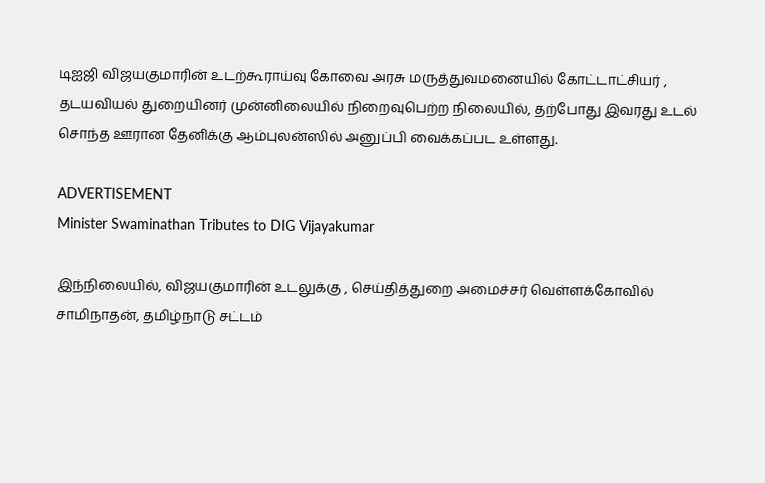டிஐஜி விஜயகுமாரின் உடற்கூராய்வு கோவை அரசு மருத்துவமனையில் கோட்டாட்சியர் , தடயவியல் துறையினர் முன்னிலையில் நிறைவுபெற்ற நிலையில், தற்போது இவரது உடல் சொந்த ஊரான தேனிக்கு ஆம்புலன்ஸில் அனுப்பி வைக்கப்பட உள்ளது.

ADVERTISEMENT
Minister Swaminathan Tributes to DIG Vijayakumar

இந்நிலையில், விஜயகுமாரின் உடலுக்கு , செய்தித்துறை அமைச்சர் வெள்ளக்கோவில் சாமிநாதன், தமிழ்நாடு சட்டம்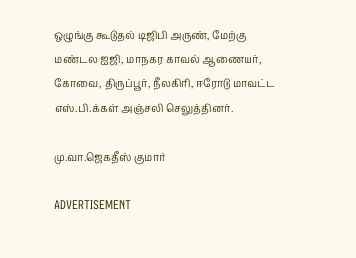ஒழுங்கு கூடுதல் டிஜிபி அருண், மேற்கு மண்டல ஐஜி, மாநகர காவல் ஆணையர், கோவை, திருப்பூர், நீலகிரி, ஈரோடு மாவட்ட எஸ்.பி.க்கள் அஞ்சலி செலுத்தினர்.

மு.வா.ஜெகதீஸ் குமார்

ADVERTISEMENT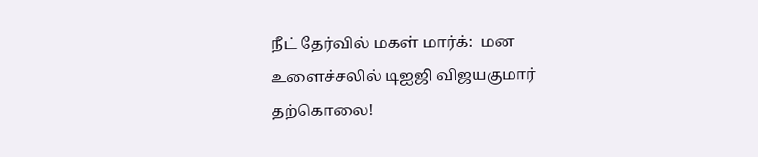நீட் தேர்வில் மகள் மார்க்:  மன உளைச்சலில் டிஐஜி விஜயகுமார் தற்கொலை!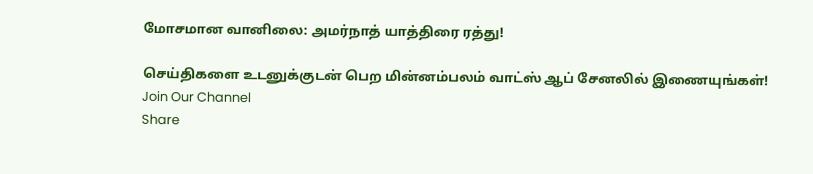மோசமான வானிலை: அமர்நாத் யாத்திரை ரத்து!

செய்திகளை உடனுக்குடன் பெற மின்னம்பலம் வாட்ஸ் ஆப் சேனலில் இணையுங்கள்!
Join Our Channel
Share